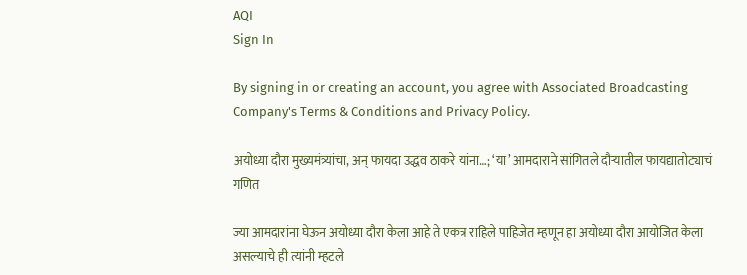AQI
Sign In

By signing in or creating an account, you agree with Associated Broadcasting Company's Terms & Conditions and Privacy Policy.

अयोध्या दौरा मुख्यमंत्र्यांचा, अन् फायदा उद्धव ठाकरे यांना…; ‘या’ आमदाराने सांगितले दौऱ्यातील फायद्यातोट्याचं गणित

ज्या आमदारांना घेऊन अयोध्या दौरा केला आहे ते एकत्र राहिले पाहिजेत म्हणून हा अयोध्या दौरा आयोजित केला असल्याचे ही त्यांनी म्हटले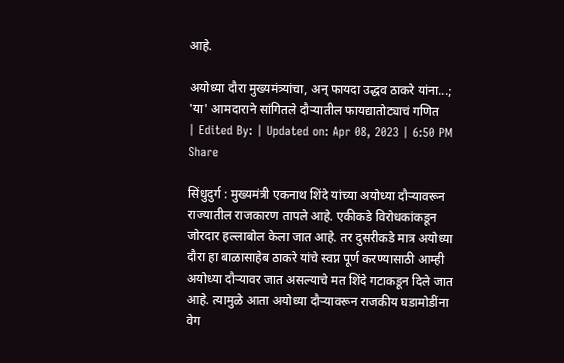आहे.

अयोध्या दौरा मुख्यमंत्र्यांचा, अन् फायदा उद्धव ठाकरे यांना...; 'या' आमदाराने सांगितले दौऱ्यातील फायद्यातोट्याचं गणित
| Edited By: | Updated on: Apr 08, 2023 | 6:50 PM
Share

सिंधुदुर्ग : मुख्यमंत्री एकनाथ शिंदे यांच्या अयोध्या दौऱ्यावरून राज्यातील राजकारण तापले आहे. एकीकडे विरोधकांकडून जोरदार हल्लाबोल केला जात आहे. तर दुसरीकडे मात्र अयोध्या दौरा हा बाळासाहेब ठाकरे यांचे स्वप्न पूर्ण करण्यासाठी आम्ही अयोध्या दौऱ्यावर जात असल्याचे मत शिंदे गटाकडून दिले जात आहे. त्यामुळे आता अयोध्या दौऱ्यावरून राजकीय घडामोडींना वेग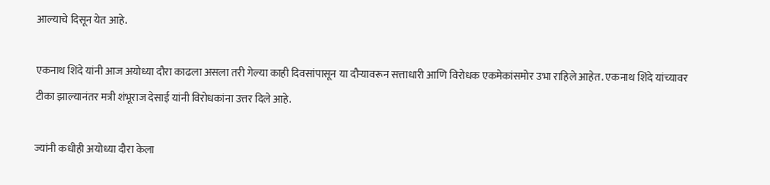आल्याचे दिसून येत आहे.

एकनाथ शिंदे यांनी आज अयोध्या दौरा काढला असला तरी गेल्या काही दिवसांपासून या दौऱ्यावरून सत्ताधारी आणि विरोधक एकमेकांसमोर उभा राहिले आहेत. एकनाथ शिंदे यांच्यावर टीका झाल्यानंतर मत्री शंभूराज देसाई यांनी विरोधकांना उत्तर दिले आहे.

ज्यांनी कधीही अयोध्या दौरा केला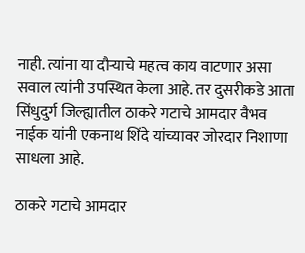नाही. त्यांना या दौऱ्याचे महत्व काय वाटणार असा सवाल त्यांनी उपस्थित केला आहे. तर दुसरीकडे आता सिंधुदुर्ग जिल्ह्यातील ठाकरे गटाचे आमदार वैभव नाईक यांनी एकनाथ शिंदे यांच्यावर जोरदार निशाणा साधला आहे.

ठाकरे गटाचे आमदार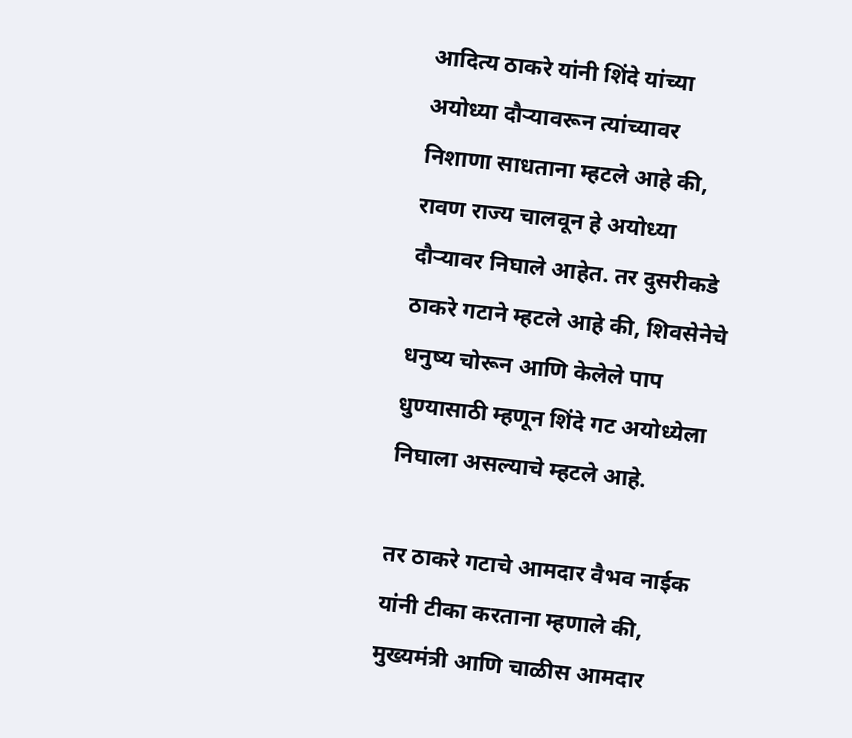आदित्य ठाकरे यांनी शिंदे यांच्या अयोध्या दौऱ्यावरून त्यांच्यावर निशाणा साधताना म्हटले आहे की, रावण राज्य चालवून हे अयोध्या दौऱ्यावर निघाले आहेत. तर दुसरीकडे ठाकरे गटाने म्हटले आहे की, शिवसेनेचे धनुष्य चोरून आणि केलेले पाप धुण्यासाठी म्हणून शिंदे गट अयोध्येला निघाला असल्याचे म्हटले आहे.

तर ठाकरे गटाचे आमदार वैभव नाईक यांनी टीका करताना म्हणाले की, मुख्यमंत्री आणि चाळीस आमदार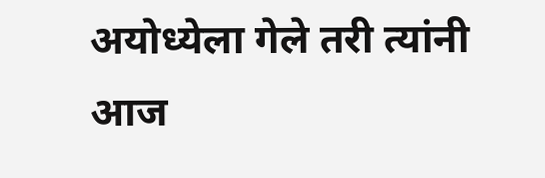अयोध्येला गेले तरी त्यांनी आज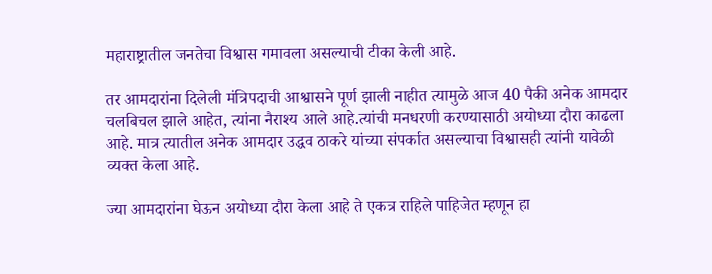महाराष्ट्रातील जनतेचा विश्वास गमावला असल्याची टीका केली आहे.

तर आमदारांना दिलेली मंत्रिपदाची आश्वासने पूर्ण झाली नाहीत त्यामुळे आज 40 पैकी अनेक आमदार चलबिचल झाले आहेत, त्यांना नैराश्य आले आहे.त्यांची मनधरणी करण्यासाठी अयोध्या दौरा काढला आहे. मात्र त्यातील अनेक आमदार उद्धव ठाकरे यांच्या संपर्कात असल्याचा विश्वासही त्यांनी यावेळी व्यक्त केला आहे.

ज्या आमदारांना घेऊन अयोध्या दौरा केला आहे ते एकत्र राहिले पाहिजेत म्हणून हा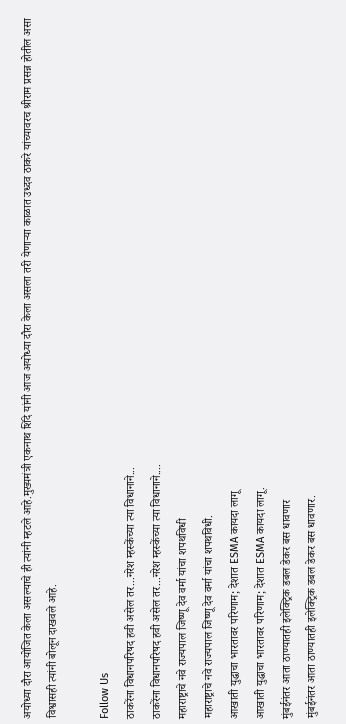अयोध्या दौरा आयोजित केला असल्याचे ही त्यांनी म्हटले आहे.मुख्यमंत्री एकनाथ शिंदे यांनी आज अयोध्या दौरा केला असला तरी येणाऱ्या काळात उध्दव ठाकरे यांच्यावरच श्रीराम प्रसन्न होतील असा विश्वासही त्यांनी बोलून दाखवले आहे.

Follow Us
ठाकरेंना विधानपरिषद हवी असेल तर...नरेश म्हस्केंच्या त्या विधानाने...
ठाकरेंना विधानपरिषद हवी असेल तर...नरेश म्हस्केंच्या त्या विधानाने....
महाराष्ट्राचे नवे राज्यपाल जिष्णू देव वर्मा यांचा शपथविधी
महाराष्ट्राचे नवे राज्यपाल जिष्णू देव वर्मा यांचा शपथविधी.
आखाती युद्धाचा भारतावर परिणाम; देशात ESMA कायदा लागू
आखाती युद्धाचा भारतावर परिणाम; देशात ESMA कायदा लागू.
मुंबईनंतर आता ठाण्यातही इलेक्ट्रिक डबल डेकर बस धावणार
मुंबईनंतर आता ठाण्यातही इलेक्ट्रिक डबल डेकर बस धावणार.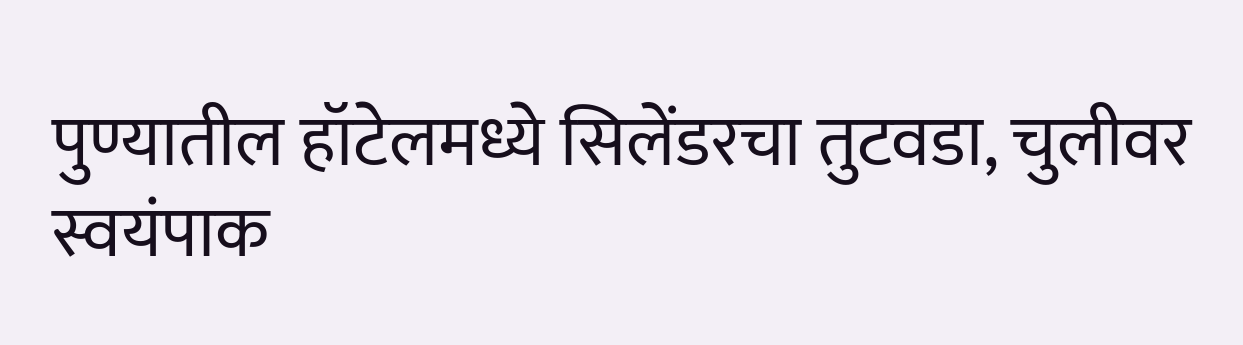पुण्यातील हॉटेलमध्ये सिलेंडरचा तुटवडा, चुलीवर स्वयंपाक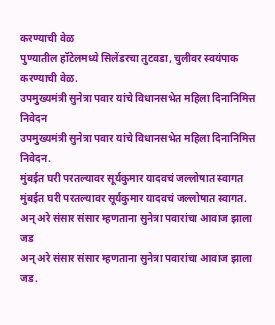करण्याची वेळ
पुण्यातील हॉटेलमध्ये सिलेंडरचा तुटवडा, चुलीवर स्वयंपाक करण्याची वेळ.
उपमुख्यमंत्री सुनेत्रा पवार यांचे विधानसभेत महिला दिनानिमित्त निवेदन
उपमुख्यमंत्री सुनेत्रा पवार यांचे विधानसभेत महिला दिनानिमित्त निवेदन.
मुंबईत घरी परतल्यावर सूर्यकुमार यादवचं जल्लोषात स्वागत
मुंबईत घरी परतल्यावर सूर्यकुमार यादवचं जल्लोषात स्वागत.
अन् अरे संसार संसार म्हणताना सुनेत्रा पवारांचा आवाज झाला जड
अन् अरे संसार संसार म्हणताना सुनेत्रा पवारांचा आवाज झाला जड.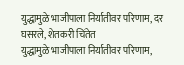युद्धामुळे भाजीपाला निर्यातीवर परिणाम, दर घसरले, शेतकरी चिंतेत
युद्धामुळे भाजीपाला निर्यातीवर परिणाम,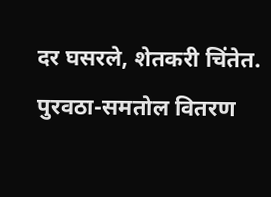दर घसरले, शेतकरी चिंतेत.
पुरवठा-समतोल वितरण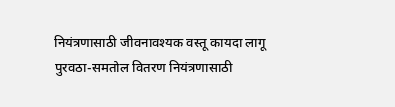नियंत्रणासाठी जीवनावश्यक वस्तू कायदा लागू
पुरवठा-समतोल वितरण नियंत्रणासाठी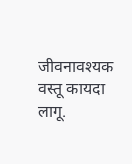जीवनावश्यक वस्तू कायदा लागू.